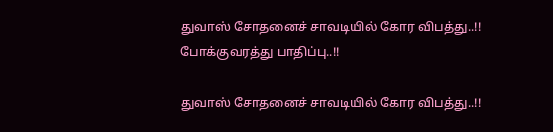துவாஸ் சோதனைச் சாவடியில் கோர விபத்து..!! போக்குவரத்து பாதிப்பு..!!

துவாஸ் சோதனைச் சாவடியில் கோர விபத்து..!!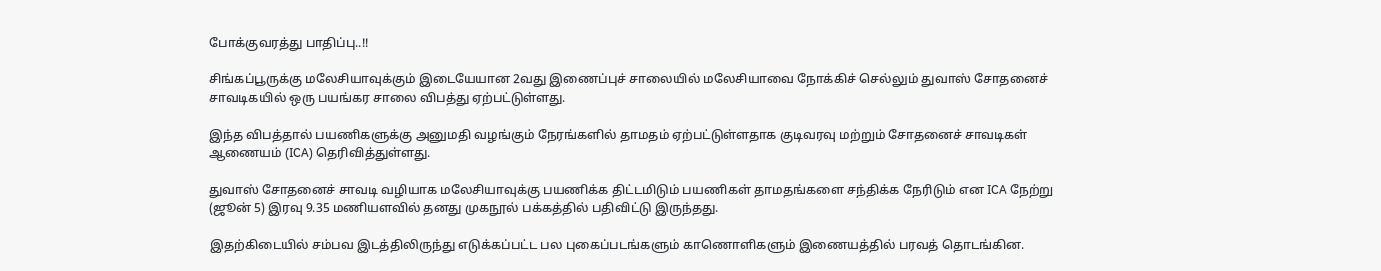போக்குவரத்து பாதிப்பு..!!

சிங்கப்பூருக்கு மலேசியாவுக்கும் இடையேயான 2வது இணைப்புச் சாலையில் மலேசியாவை நோக்கிச் செல்லும் துவாஸ் சோதனைச் சாவடிகயில் ஒரு பயங்கர சாலை விபத்து ஏற்பட்டுள்ளது.

இந்த விபத்தால் பயணிகளுக்கு அனுமதி வழங்கும் நேரங்களில் தாமதம் ஏற்பட்டுள்ளதாக குடிவரவு மற்றும் சோதனைச் சாவடிகள் ஆணையம் (ICA) தெரிவித்துள்ளது.

துவாஸ் சோதனைச் சாவடி வழியாக மலேசியாவுக்கு பயணிக்க திட்டமிடும் பயணிகள் தாமதங்களை சந்திக்க நேரிடும் என ICA நேற்று (ஜூன் 5) இரவு 9.35 மணியளவில் தனது முகநூல் பக்கத்தில் பதிவிட்டு இருந்தது.

இதற்கிடையில் சம்பவ இடத்திலிருந்து எடுக்கப்பட்ட பல புகைப்படங்களும் காணொளிகளும் இணையத்தில் பரவத் தொடங்கின.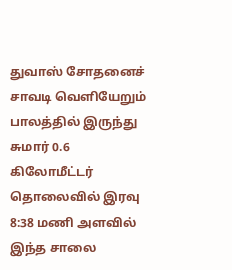துவாஸ் சோதனைச் சாவடி வெளியேறும் பாலத்தில் இருந்து சுமார் 0.6 கிலோமீட்டர் தொலைவில் இரவு 8:38 மணி அளவில் இந்த சாலை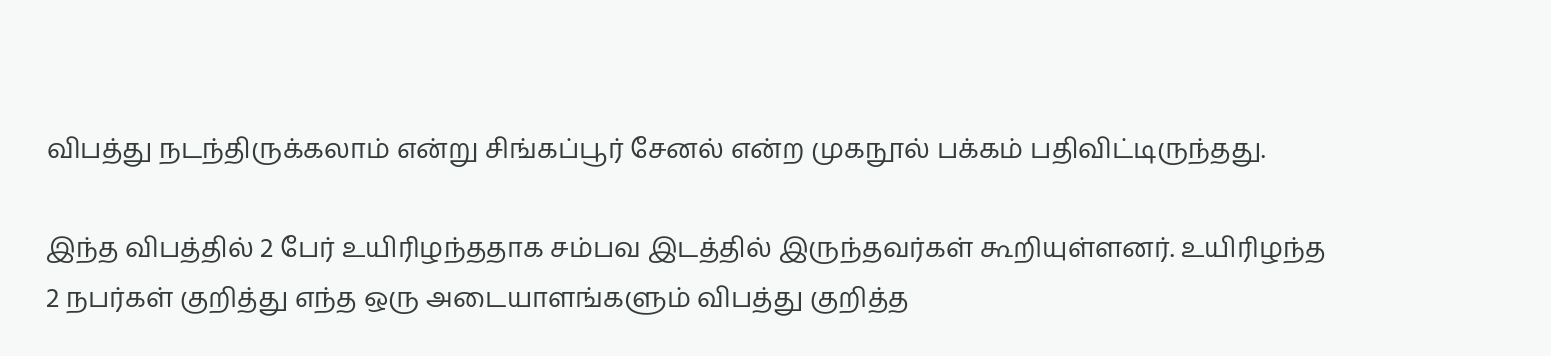விபத்து நடந்திருக்கலாம் என்று சிங்கப்பூர் சேனல் என்ற முகநூல் பக்கம் பதிவிட்டிருந்தது.

இந்த விபத்தில் 2 பேர் உயிரிழந்ததாக சம்பவ இடத்தில் இருந்தவர்கள் கூறியுள்ளனர். உயிரிழந்த 2 நபர்கள் குறித்து எந்த ஒரு அடையாளங்களும் விபத்து குறித்த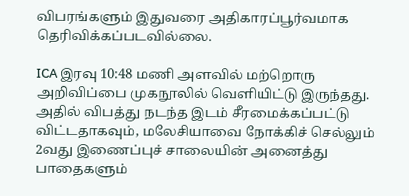விபரங்களும் இதுவரை அதிகாரப்பூர்வமாக தெரிவிக்கப்படவில்லை.

ICA இரவு 10:48 மணி அளவில் மற்றொரு அறிவிப்பை முகநூலில் வெளியிட்டு இருந்தது. அதில் விபத்து நடந்த இடம் சீரமைக்கப்பட்டு விட்டதாகவும், மலேசியாவை நோக்கிச் செல்லும் 2வது இணைப்புச் சாலையின் அனைத்து பாதைகளும்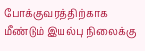போக்குவரத்திற்காக மீண்டும் இயல்பு நிலைக்கு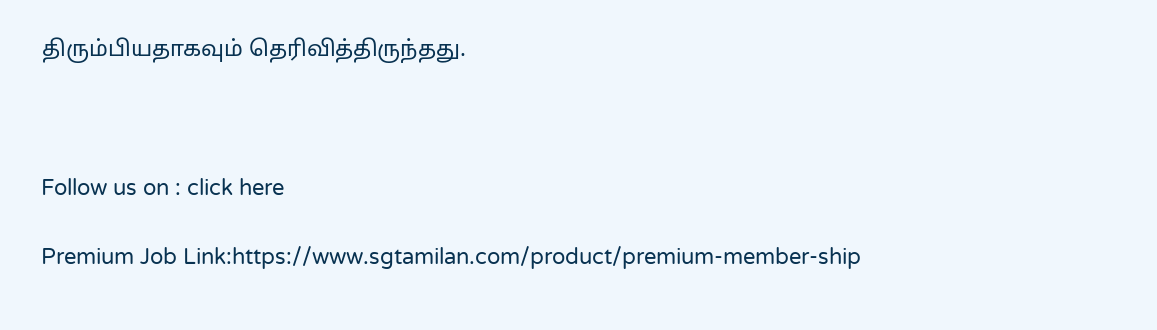திரும்பியதாகவும் தெரிவித்திருந்தது.



Follow us on : click here

Premium Job Link:https://www.sgtamilan.com/product/premium-member-ship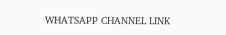WHATSAPP CHANNEL LINK